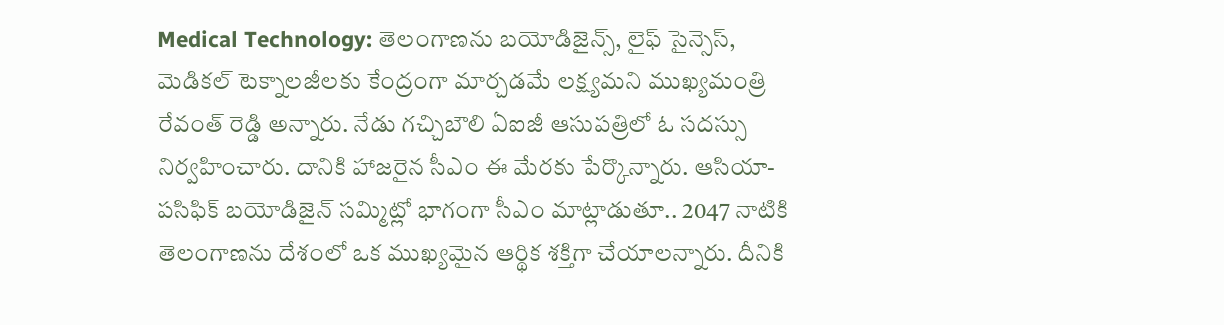Medical Technology: తెలంగాణను బయోడిజైన్స్, లైఫ్ సైన్సెస్, మెడికల్ టెక్నాలజీలకు కేంద్రంగా మార్చడమే లక్ష్యమని ముఖ్యమంత్రి రేవంత్ రెడ్డి అన్నారు. నేడు గచ్చిబౌలి ఏఐజీ ఆసుపత్రిలో ఓ సదస్సు నిర్వహించారు. దానికి హాజరైన సీఎం ఈ మేరకు పేర్కొన్నారు. ఆసియా-పసిఫిక్ బయోడిజైన్ సమ్మిట్లో భాగంగా సీఎం మాట్లాడుతూ.. 2047 నాటికి తెలంగాణను దేశంలో ఒక ముఖ్యమైన ఆర్థిక శక్తిగా చేయాలన్నారు. దీనికి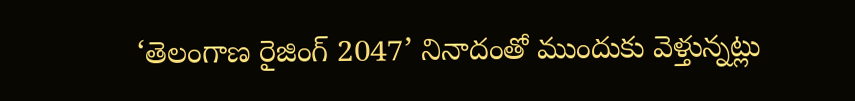‘తెలంగాణ రైజింగ్ 2047’ నినాదంతో ముందుకు వెళ్తున్నట్లు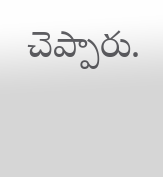చెప్పారు.